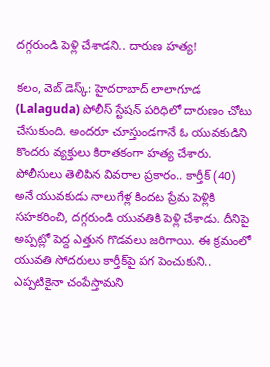దగ్గరుండి పెళ్లి చేశాడని.. దారుణ హత్య!

కలం, వెబ్ డెస్క్: హైదరాబాద్ లాలాగూడ (Lalaguda) పోలీస్ స్టేషన్ పరిధిలో దారుణం చోటు చేసుకుంది. అందరూ చూస్తుండగానే ఓ యువకుడిని కొందరు వ్యక్తులు కిరాతకంగా హత్య చేశారు. పోలీసులు తెలిపిన వివరాల ప్రకారం.. కార్తీక్ (40) అనే యువకుడు నాలుగేళ్ల కిందట ప్రేమ పెళ్లికి సహకరించి, దగ్గరుండి యువతికి పెళ్లి చేశాడు. దీనిపై అప్పట్లో పెద్ద ఎత్తున గొడవలు జరిగాయి. ఈ క్రమంలో యువతి సోదరులు కార్తీక్‌పై పగ పెంచుకుని.. ఎప్పటికైనా చంపేస్తామని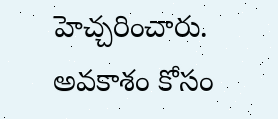హెచ్చరించారు. అవకాశం కోసం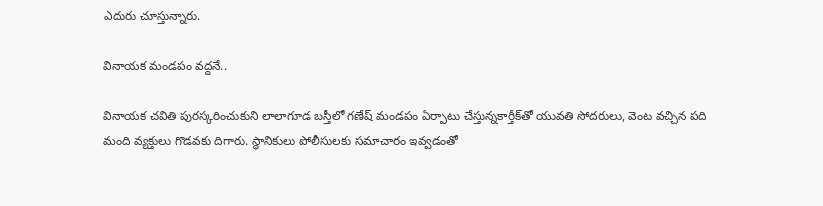ఎదురు చూస్తున్నారు.

వినాయక మండపం వద్దనే..

వినాయక చవితి పురస్కరించుకుని లాలాగూడ బస్తీలో గణేష్ మండపం ఏర్పాటు చేస్తున్నకార్తీక్‌తో యువతి సోదరులు, వెంట వచ్చిన పది మంది వ్యక్తులు గొడవకు దిగారు. స్థానికులు పోలీసులకు సమాచారం ఇవ్వడంతో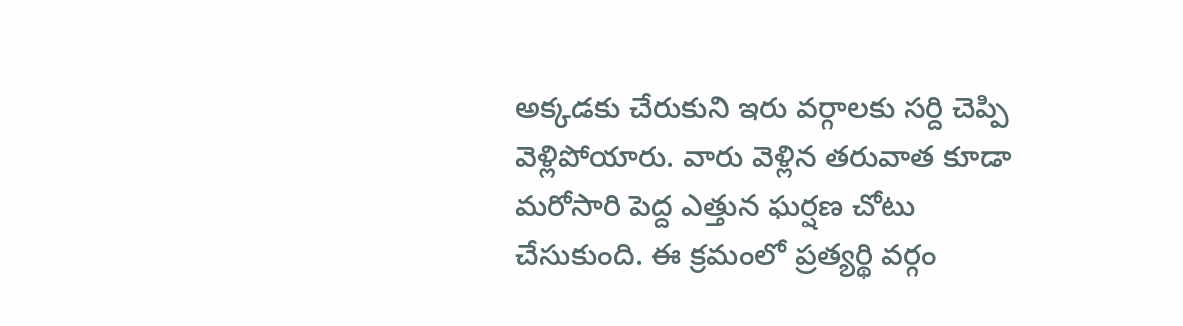అక్కడకు చేరుకుని ఇరు వర్గాలకు సర్ది చెప్పి వెళ్లిపోయారు. వారు వెళ్లిన తరువాత కూడా మరోసారి పెద్ద ఎత్తున ఘర్షణ చోటు చేసుకుంది. ఈ క్రమంలో ప్రత్యర్థి వర్గం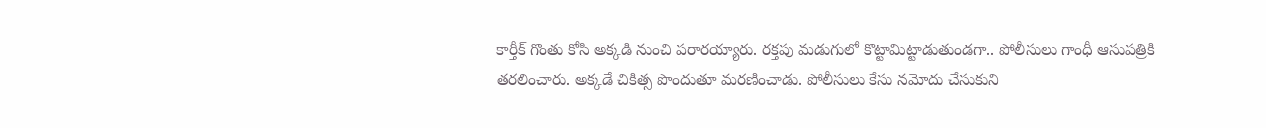కార్తీక్ గొంతు కోసి అక్కడి నుంచి పరారయ్యారు. రక్తపు మడుగులో కొట్టామిట్టాడుతుండగా.. పోలీసులు గాంధీ ఆసుపత్రికి తరలించారు. అక్కడే చికిత్స పొందుతూ మరణించాడు. పోలీసులు కేసు నమోదు చేసుకుని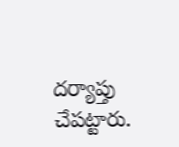దర్యాప్తు చేపట్టారు.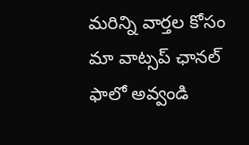మ‌రిన్ని వార్త‌ల కోసం మా వాట్స‌ప్ ఛాన‌ల్ ఫాలో అవ్వండి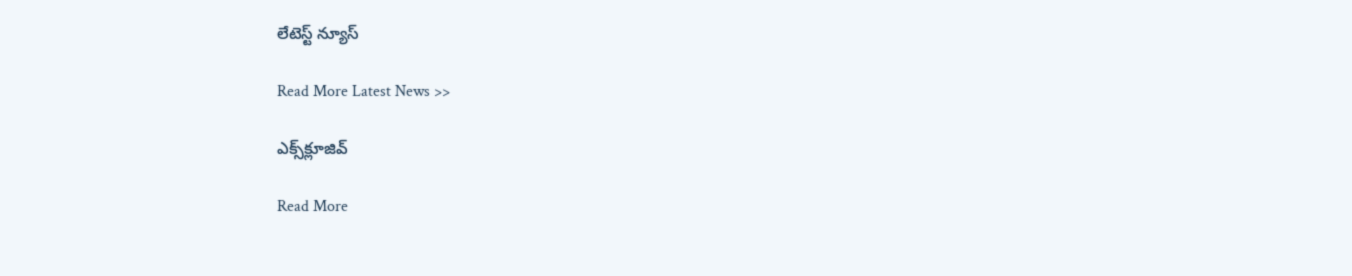లేటెస్ట్ న్యూస్‌

Read More Latest News >>

ఎక్స్‌క్లూజివ్‌

Read More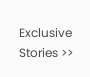Exclusive Stories >>